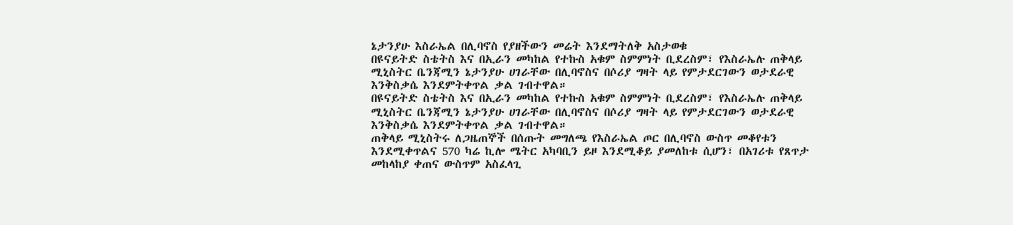ኔታንያሁ እስራኤል በሊባኖስ የያዘችውን መሬት እንደማትለቅ አስታወቁ
በዩናይትድ ስቴትስ እና በኢራን መካከል የተኩስ አቁም ስምምነት ቢደረስም፣ የእስራኤሉ ጠቅላይ ሚኒስትር ቤንጃሚን ኔታንያሁ ሀገራቸው በሊባኖስና በሶሪያ ግዛት ላይ የምታደርገውን ወታደራዊ እንቅስቃሴ እንደምትቀጥል ቃል ገብተዋል።
በዩናይትድ ስቴትስ እና በኢራን መካከል የተኩስ አቁም ስምምነት ቢደረስም፣ የእስራኤሉ ጠቅላይ ሚኒስትር ቤንጃሚን ኔታንያሁ ሀገራቸው በሊባኖስና በሶሪያ ግዛት ላይ የምታደርገውን ወታደራዊ እንቅስቃሴ እንደምትቀጥል ቃል ገብተዋል።
ጠቅላይ ሚኒስትሩ ለጋዜጠኞች በሰጡት መግለጫ የእስራኤል ጦር በሊባኖስ ውስጥ መቆየቱን እንደሚቀጥልና 570 ካሬ ኪሎ ሜትር አካባቢን ይዞ እንደሚቆይ ያመለከቱ ሲሆን፣ በአገሪቱ የጸጥታ መከላከያ ቀጠና ውስጥም አስፈላጊ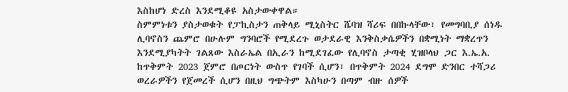እስከሆነ ድረስ እንደሚቆዩ አስታውቀዋል።
ስምምነቱን ያስታወቁት የፓኪስታን ጠቅላይ ሚኒስትር ሼባዝ ሻሪፍ በበኩላቸው፣ የመግባቢያ ሰነዱ ሊባኖስን ጨምሮ በሁሉም ግንባሮች የሚደረጉ ወታደራዊ እንቅስቃሴዎችን በቋሚነት ማቋረጥን እንደሚያካትት ገልጸው እስራኤል በኢራን ከሚደገፈው የሊባኖስ ታጣቂ ሂዝቦላህ ጋር እ.ኤ.አ. ከጥቅምት 2023 ጀምሮ በጦርነት ውስጥ የገባች ሲሆን፣ በጥቅምት 2024 ደግሞ ድንበር ተሻጋሪ ወረራዎችን የጀመረች ሲሆን በዚህ ግጭትም እስካሁን በጣም ብዙ ሰዎች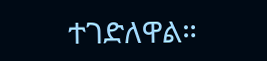ተገድለዋል።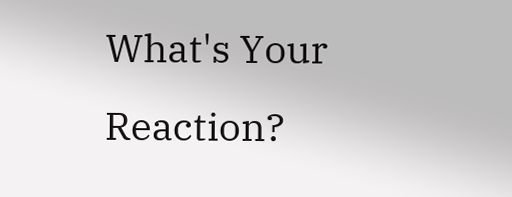What's Your Reaction?